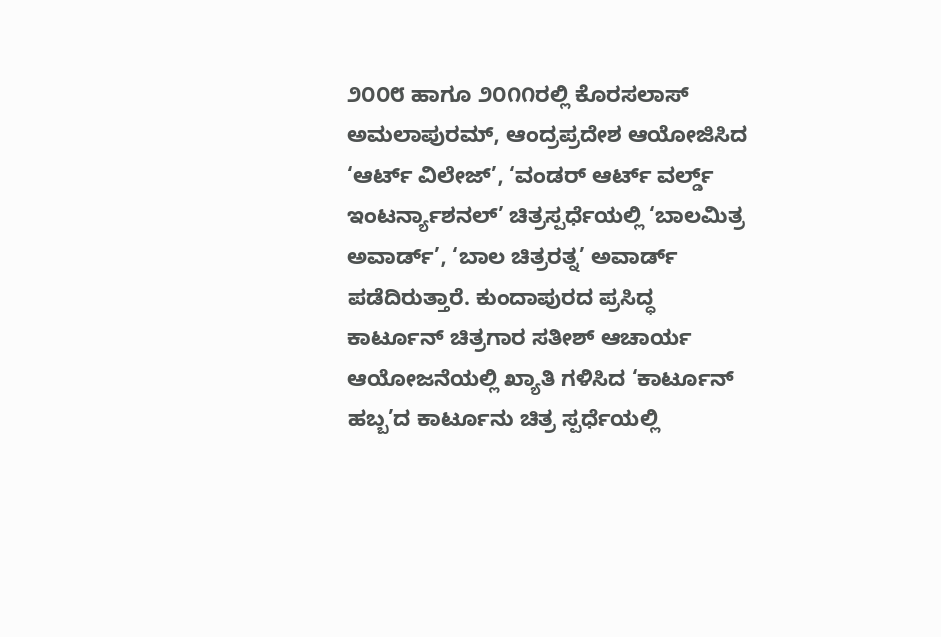೨೦೦೮ ಹಾಗೂ ೨೦೧೧ರಲ್ಲಿ ಕೊರಸಲಾಸ್ ಅಮಲಾಪುರಮ್, ಆಂದ್ರಪ್ರದೇಶ ಆಯೋಜಿಸಿದ ‘ಆರ್ಟ್ ವಿಲೇಜ್’, ‘ವಂಡರ್ ಆರ್ಟ್ ವರ್ಲ್ಡ್ ಇಂಟರ್ನ್ಯಾಶನಲ್’ ಚಿತ್ರಸ್ಪರ್ಧೆಯಲ್ಲಿ ‘ಬಾಲಮಿತ್ರ ಅವಾರ್ಡ್’, ‘ಬಾಲ ಚಿತ್ರರತ್ನ’ ಅವಾರ್ಡ್ ಪಡೆದಿರುತ್ತಾರೆ. ಕುಂದಾಪುರದ ಪ್ರಸಿದ್ಧ ಕಾರ್ಟೂನ್ ಚಿತ್ರಗಾರ ಸತೀಶ್ ಆಚಾರ್ಯ ಆಯೋಜನೆಯಲ್ಲಿ ಖ್ಯಾತಿ ಗಳಿಸಿದ ‘ಕಾರ್ಟೂನ್ ಹಬ್ಬ’ದ ಕಾರ್ಟೂನು ಚಿತ್ರ ಸ್ಪರ್ಧೆಯಲ್ಲಿ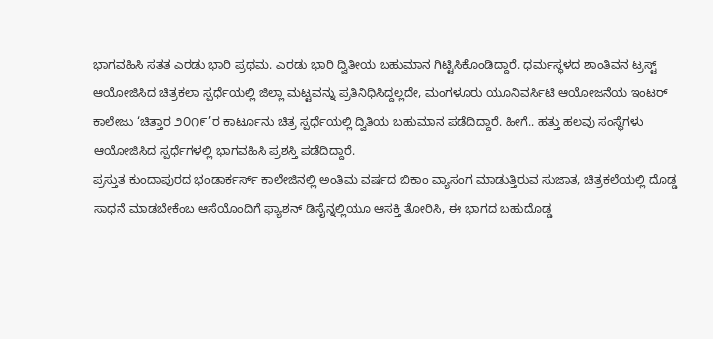ಭಾಗವಹಿಸಿ ಸತತ ಎರಡು ಭಾರಿ ಪ್ರಥಮ. ಎರಡು ಭಾರಿ ದ್ವಿತೀಯ ಬಹುಮಾನ ಗಿಟ್ಟಿಸಿಕೊಂಡಿದ್ದಾರೆ. ಧರ್ಮಸ್ಥಳದ ಶಾಂತಿವನ ಟ್ರಸ್ಟ್ ಆಯೋಜಿಸಿದ ಚಿತ್ರಕಲಾ ಸ್ಪರ್ಧೆಯಲ್ಲಿ ಜಿಲ್ಲಾ ಮಟ್ಟವನ್ನು ಪ್ರತಿನಿಧಿಸಿದ್ದಲ್ಲದೇ, ಮಂಗಳೂರು ಯೂನಿವರ್ಸಿಟಿ ಆಯೋಜನೆಯ ಇಂಟರ್ ಕಾಲೇಜು ‘ಚಿತ್ತಾರ ೨೦೧೯’ರ ಕಾರ್ಟೂನು ಚಿತ್ರ ಸ್ಪರ್ಧೆಯಲ್ಲಿ ದ್ವಿತಿಯ ಬಹುಮಾನ ಪಡೆದಿದ್ದಾರೆ. ಹೀಗೆ.. ಹತ್ತು ಹಲವು ಸಂಸ್ಥೆಗಳು ಆಯೋಜಿಸಿದ ಸ್ಪರ್ಧೆಗಳಲ್ಲಿ ಭಾಗವಹಿಸಿ ಪ್ರಶಸ್ತಿ ಪಡೆದಿದ್ದಾರೆ.
ಪ್ರಸ್ತುತ ಕುಂದಾಪುರದ ಭಂಡಾರ್ಕರ್ಸ್ ಕಾಲೇಜಿನಲ್ಲಿ ಅಂತಿಮ ವರ್ಷದ ಬಿಕಾಂ ವ್ಯಾಸಂಗ ಮಾಡುತ್ತಿರುವ ಸುಜಾತ, ಚಿತ್ರಕಲೆಯಲ್ಲಿ ದೊಡ್ಡ ಸಾಧನೆ ಮಾಡಬೇಕೆಂಬ ಆಸೆಯೊಂದಿಗೆ ಫ್ಯಾಶನ್ ಡಿಸೈನ್ನಲ್ಲಿಯೂ ಆಸಕ್ತಿ ತೋರಿಸಿ, ಈ ಭಾಗದ ಬಹುದೊಡ್ಡ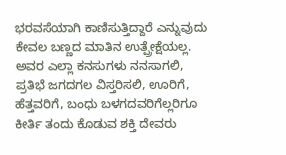ಭರವಸೆಯಾಗಿ ಕಾಣಿಸುತ್ತಿದ್ದಾರೆ ಎನ್ನುವುದು ಕೇವಲ ಬಣ್ಣದ ಮಾತಿನ ಉತ್ಪ್ರೇಕ್ಷೆಯಲ್ಲ. ಅವರ ಎಲ್ಲಾ ಕನಸುಗಳು ನನಸಾಗಲಿ, ಪ್ರತಿಭೆ ಜಗದಗಲ ವಿಸ್ತರಿಸಲಿ, ಊರಿಗೆ, ಹೆತ್ತವರಿಗೆ, ಬಂಧು ಬಳಗದವರಿಗೆಲ್ಲರಿಗೂ ಕೀರ್ತಿ ತಂದು ಕೊಡುವ ಶಕ್ತಿ ದೇವರು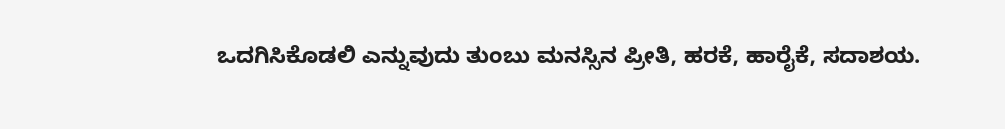ಒದಗಿಸಿಕೊಡಲಿ ಎನ್ನುವುದು ತುಂಬು ಮನಸ್ಸಿನ ಪ್ರೀತಿ, ಹರಕೆ, ಹಾರೈಕೆ, ಸದಾಶಯ.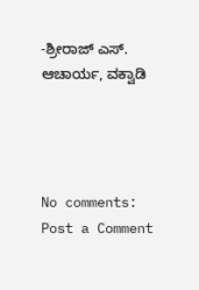-ಶ್ರೀರಾಜ್ ಎಸ್. ಆಚಾರ್ಯ, ವಕ್ವಾಡಿ




No comments:
Post a Comment